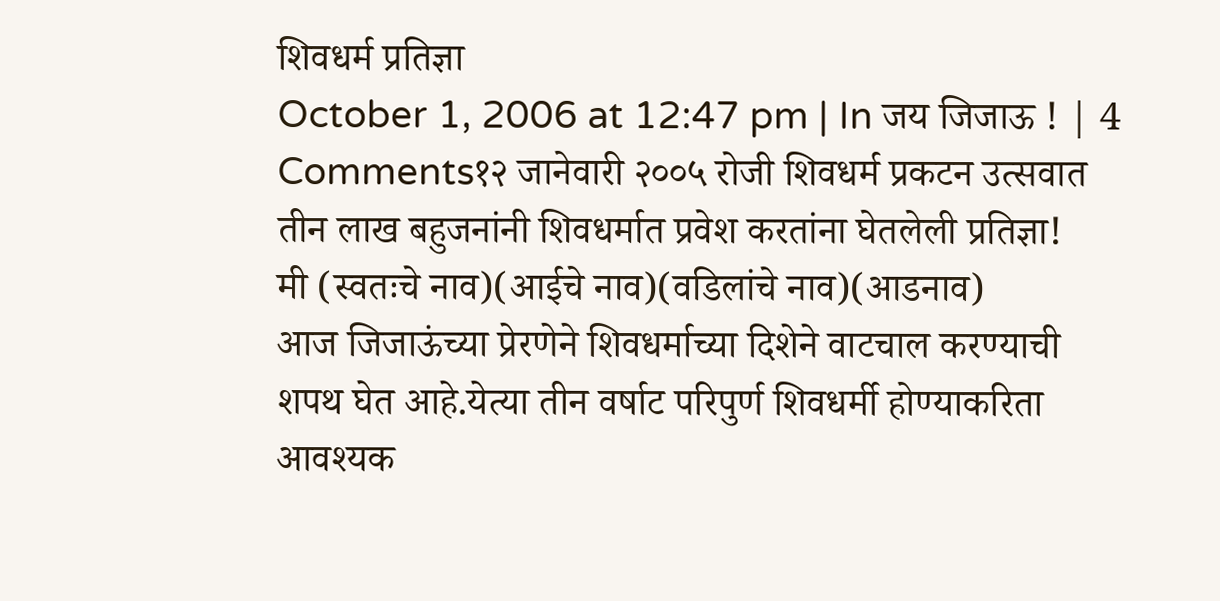शिवधर्म प्रतिज्ञा
October 1, 2006 at 12:47 pm | In जय जिजाऊ ! | 4 Comments१२ जानेवारी २००५ रोजी शिवधर्म प्रकटन उत्सवात तीन लाख बहुजनांनी शिवधर्मात प्रवेश करतांना घेतलेली प्रतिज्ञा!
मी (स्वतःचे नाव)(आईचे नाव)(वडिलांचे नाव)(आडनाव)
आज जिजाऊंच्या प्रेरणेने शिवधर्माच्या दिशेने वाटचाल करण्याची शपथ घेत आहे.येत्या तीन वर्षाट परिपुर्ण शिवधर्मी होण्याकरिता आवश्यक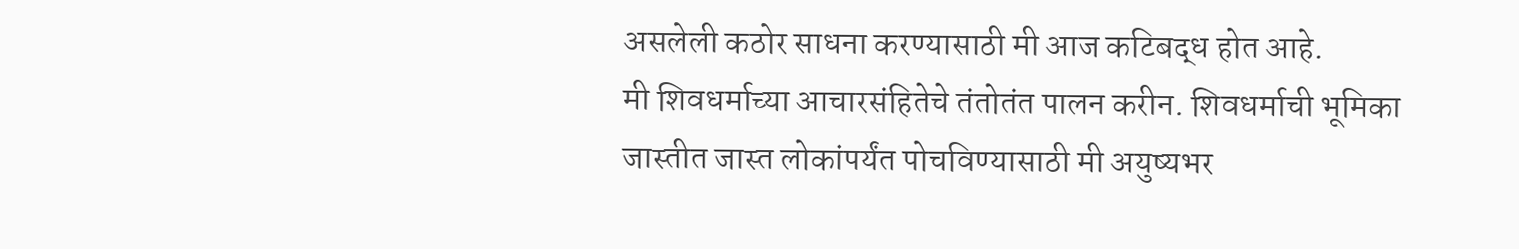असलेली कठोर साधना करण्यासाठी मी आज कटिबद्ध होत आहे.
मी शिवधर्माच्या आचारसंहितेचे तंतोतंत पालन करीन. शिवधर्माची भूमिका जास्तीत जास्त लोकांपर्यंत पोचविण्यासाठी मी अयुष्यभर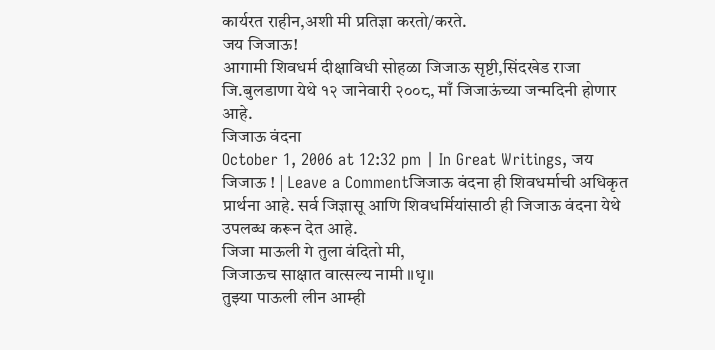कार्यरत राहीन,अशी मी प्रतिज्ञा करतो/करते.
जय जिजाऊ!
आगामी शिवधर्म दीक्षाविधी सोहळा जिजाऊ सृष्टी,सिंदखेड राजा जि.बुलडाणा येथे १२ जानेवारी २००८, माँ जिजाऊंच्या जन्मदिनी होणार आहे.
जिजाऊ वंदना
October 1, 2006 at 12:32 pm | In Great Writings, जय जिजाऊ ! | Leave a Commentजिजाऊ वंदना ही शिवधर्माची अधिकृत प्रार्थना आहे. सर्व जिज्ञासू आणि शिवधर्मियांसाठी ही जिजाऊ वंदना येथे उपलब्ध करून देत आहे.
जिजा माऊली गे तुला वंदितो मी,
जिजाऊच साक्षात वात्सल्य नामी ॥धृ॥
तुझ्या पाऊली लीन आम्ही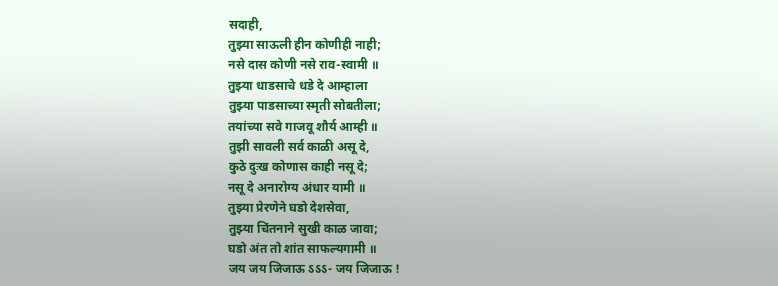सदाही,
तुझ्या साऊली हीन कोणीही नाही;
नसे दास कोणी नसे राव-स्वामी ॥
तुझ्या धाडसाचे धडे दे आम्हाला
तुझ्या पाडसाच्या स्मृती सोबतीला;
तयांच्या सवे गाजवू शौर्य आम्ही ॥
तुझी सावली सर्व काळी असू दे,
कुठे दुःख कोणास काही नसू दे;
नसू दे अनारोग्य अंधार यामी ॥
तुझ्या प्रेरणेने घडो देशसेवा,
तुझ्या चिंतनाने सुखी काळ जावा;
घडो अंत तो शांत साफल्यगामी ॥
जय जय जिजाऊ ऽऽऽ- जय जिजाऊ !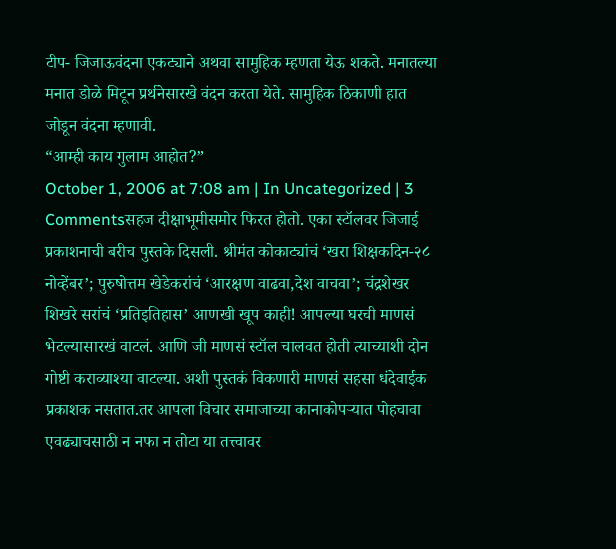टीप- जिजाऊवंदना एकट्याने अथवा सामुहिक म्हणता येऊ शकते. मनातल्या मनात डोळे मिटून प्रर्थनेसारखे वंदन करता येते. सामुहिक ठिकाणी हात जोडून वंदना म्हणावी.
“आम्ही काय गुलाम आहोत?”
October 1, 2006 at 7:08 am | In Uncategorized | 3 Commentsसहज दीक्षाभूमीसमोर फिरत होतो. एका स्टॉलवर जिजाई प्रकाशनाची बरीच पुस्तके दिसली. श्रीमंत कोकाट्यांचं ‘खरा शिक्षकदिन-२८ नोव्हेंबर’; पुरुषोत्तम खेडेकरांचं ‘आरक्षण वाढवा,देश वाचवा’; चंद्रशेखर शिखरे सरांचं ‘प्रतिइतिहास’ आणखी खूप काही! आपल्या घरची माणसं भेटल्यासारखं वाटलं. आणि जी माणसं स्टॉल चालवत होती त्याच्याशी दोन गोष्टी कराव्याश्या वाटल्या. अशी पुस्तकं विकणारी माणसं सहसा धंदेवाईक प्रकाशक नसतात.तर आपला विचार समाजाच्या कानाकोपऱ्यात पोहचावा एवढ्याचसाठी न नफा न तोटा या तत्त्वावर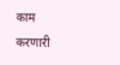काम करणारी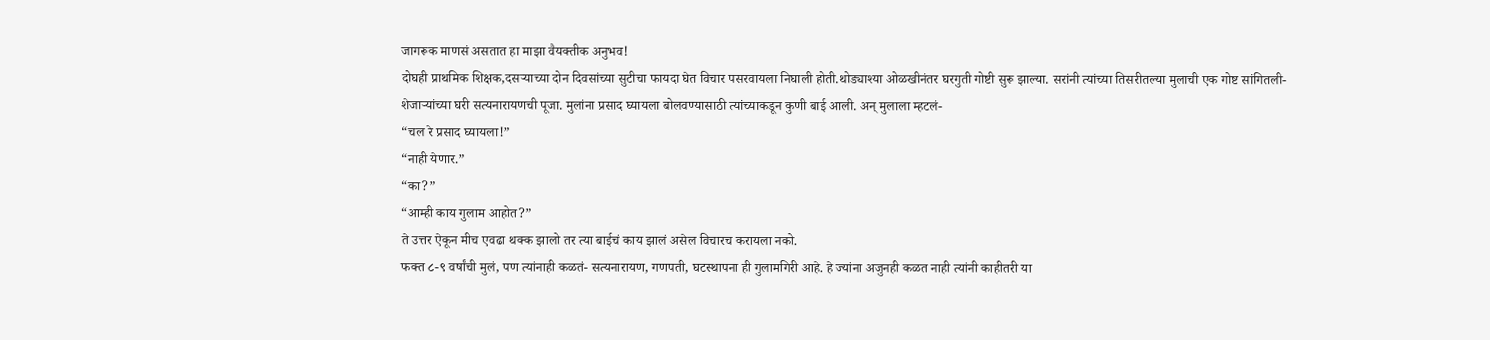जागरूक माणसं असतात हा माझा वैयक्तीक अनुभव!
दोघही प्राथमिक शिक्षक,दसऱ्याच्या दोन दिवसांच्या सुटीचा फायदा घेत विचार पसरवायला निघाली होती.थोड्याश्या ओळखीनंतर घरगुती गोष्टी सुरू झाल्या. सरांनी त्यांच्या तिसरीतल्या मुलाची एक गोष्ट सांगितली-
शेजाऱ्यांच्या घरी सत्यनारायणची पूजा. मुलांना प्रसाद घ्यायला बोलवण्यासाठी त्यांच्याकडून कुणी बाई आली. अन् मुलाला म्हटलं-
“चल रे प्रसाद घ्यायला!”
“नाही येणार.”
“का?”
“आम्ही काय गुलाम आहोत?”
ते उत्तर ऐकून मीच एवढा थक्क झालो तर त्या बाईचं काय झालं असेल विचारच करायला नको.
फक्त ८-९ वर्षांची मुलं, पण त्यांनाही कळतं- सत्यनारायण, गणपती, घटस्थापना ही गुलामगिरी आहे. हे ज्यांना अजुनही कळत नाही त्यांनी काहीतरी या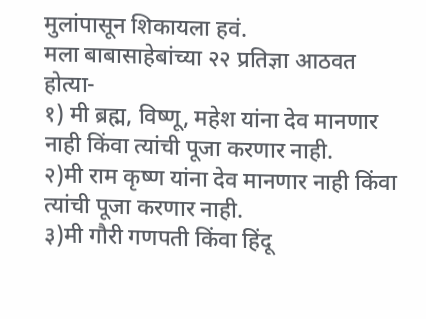मुलांपासून शिकायला हवं.
मला बाबासाहेबांच्या २२ प्रतिज्ञा आठवत होत्या-
१) मी ब्रह्म, विष्णू, महेश यांना देव मानणार नाही किंवा त्यांची पूजा करणार नाही.
२)मी राम कृष्ण यांना देव मानणार नाही किंवा त्यांची पूजा करणार नाही.
३)मी गौरी गणपती किंवा हिंदू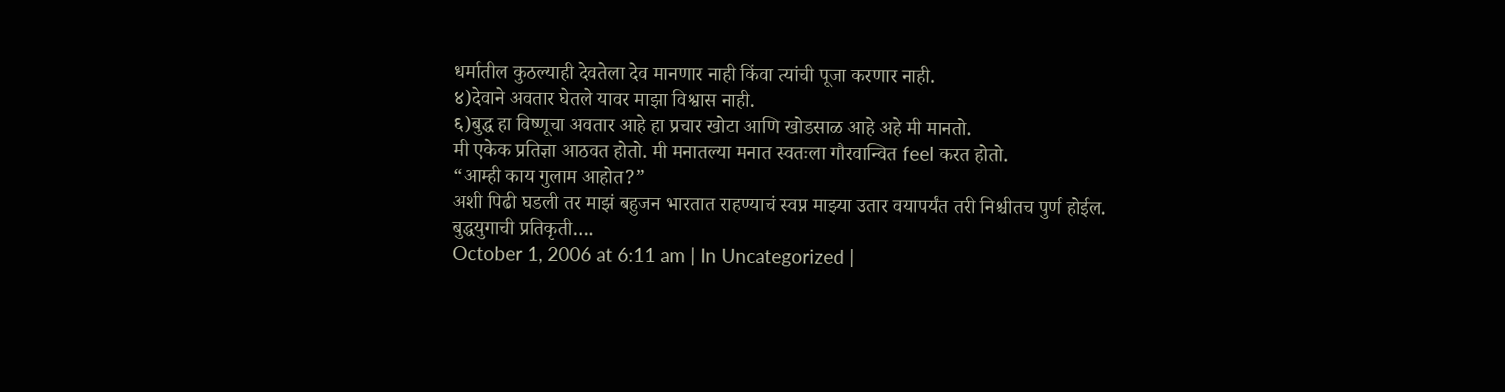धर्मातील कुठल्याही देवतेला देव मानणार नाही किंवा त्यांची पूजा करणार नाही.
४)देवाने अवतार घेतले यावर माझा विश्वास नाही.
६)बुद्ध हा विष्णूचा अवतार आहे हा प्रचार खोटा आणि खोडसाळ आहे अहे मी मानतो.
मी एकेक प्रतिज्ञा आठवत होतो. मी मनातल्या मनात स्वतःला गौरवान्वित feel करत होतो.
“आम्ही काय गुलाम आहोत?”
अशी पिढी घडली तर माझं बहुजन भारतात राहण्याचं स्वप्न माझ्या उतार वयापर्यंत तरी निश्चीतच पुर्ण होईल.
बुद्धयुगाची प्रतिकृती….
October 1, 2006 at 6:11 am | In Uncategorized |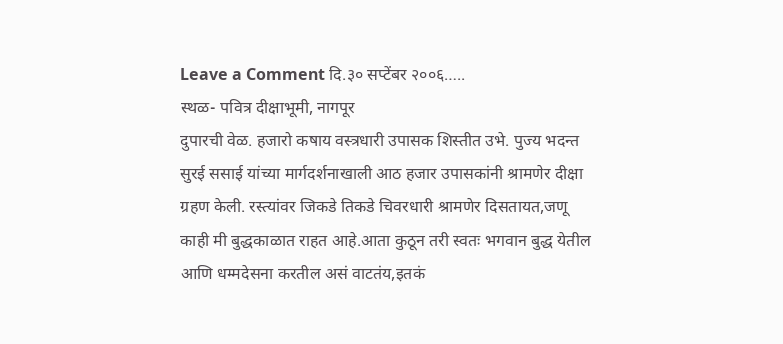Leave a Comment दि.३० सप्टेंबर २००६…..
स्थळ- पवित्र दीक्षाभूमी, नागपूर
दुपारची वेळ. हजारो कषाय वस्त्रधारी उपासक शिस्तीत उभे. पुज्य भदन्त सुरई ससाई यांच्या मार्गदर्शनाखाली आठ हजार उपासकांनी श्रामणेर दीक्षा ग्रहण केली. रस्त्यांवर जिकडे तिकडे चिवरधारी श्रामणेर दिसतायत,जणू काही मी बुद्धकाळात राहत आहे.आता कुठून तरी स्वतः भगवान बुद्ध येतील आणि धम्मदेसना करतील असं वाटतंय,इतकं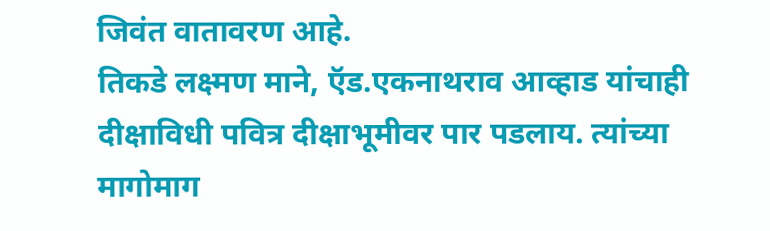जिवंत वातावरण आहे.
तिकडे लक्ष्मण माने, ऍड.एकनाथराव आव्हाड यांचाही दीक्षाविधी पवित्र दीक्षाभूमीवर पार पडलाय. त्यांच्या मागोमाग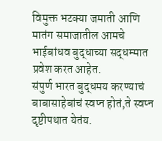विमुक्त भटक्या जमाती आणि मातंग समाजातील आमचे भाईबांधव बुद्धाच्या सद्धम्मात प्रवेश करत आहेत.
संपुर्ण भारत बुद्धमय करण्याचं बाबासाहेबांचं स्वप्न होतं,ते स्वप्न दृष्टीपथात येतंय.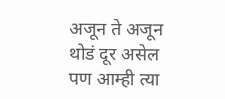अजून ते अजून थोडं दूर असेल पण आम्ही त्या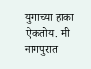युगाच्या हाका ऐकतोय. मी नागपुरात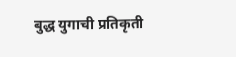बुद्ध युगाची प्रतिकृती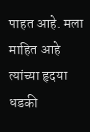पाहत आहे. मला माहित आहे त्यांच्या हृदया धडकी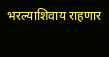भरल्याशिवाय राहणार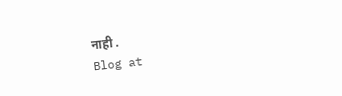नाही .
Blog at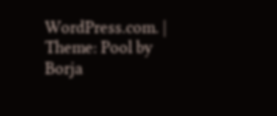WordPress.com. | Theme: Pool by Borja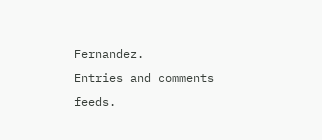Fernandez.
Entries and comments feeds.